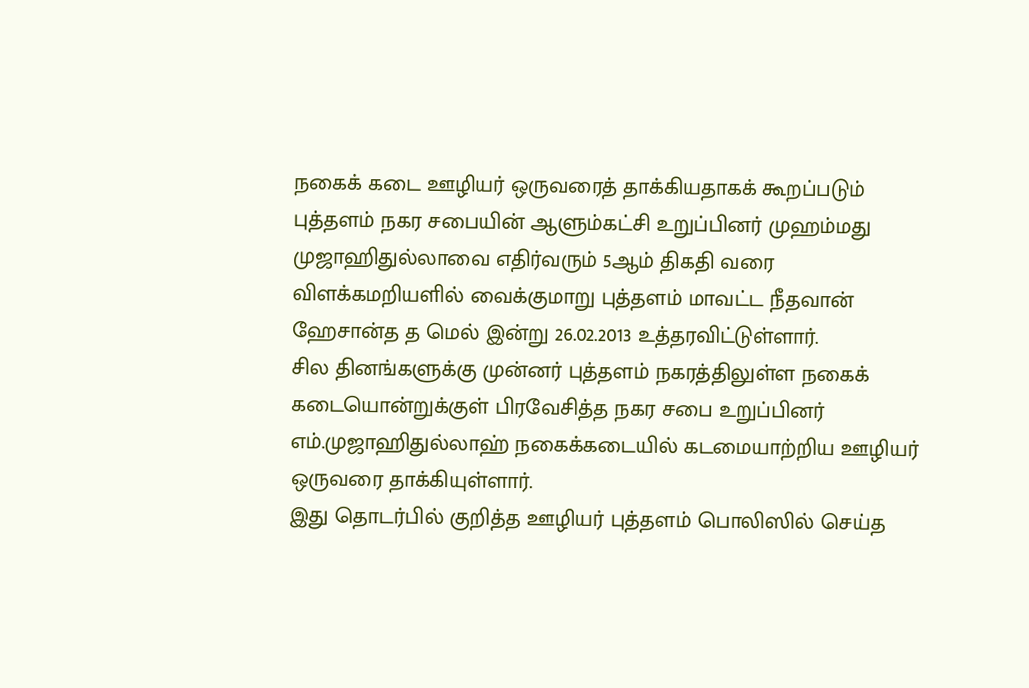நகைக் கடை ஊழியர் ஒருவரைத் தாக்கியதாகக் கூறப்படும் புத்தளம் நகர சபையின் ஆளும்கட்சி உறுப்பினர் முஹம்மது முஜாஹிதுல்லாவை எதிர்வரும் 5ஆம் திகதி வரை விளக்கமறியளில் வைக்குமாறு புத்தளம் மாவட்ட நீதவான் ஹேசான்த த மெல் இன்று 26.02.2013 உத்தரவிட்டுள்ளார்.
சில தினங்களுக்கு முன்னர் புத்தளம் நகரத்திலுள்ள நகைக் கடையொன்றுக்குள் பிரவேசித்த நகர சபை உறுப்பினர் எம்.முஜாஹிதுல்லாஹ் நகைக்கடையில் கடமையாற்றிய ஊழியர் ஒருவரை தாக்கியுள்ளார்.
இது தொடர்பில் குறித்த ஊழியர் புத்தளம் பொலிஸில் செய்த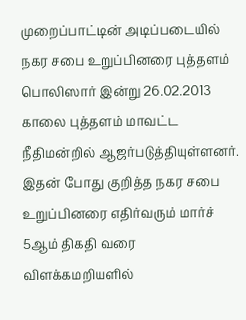முறைப்பாட்டின் அடிப்படையில் நகர சபை உறுப்பினரை புத்தளம் பொலிஸார் இன்று 26.02.2013 காலை புத்தளம் மாவட்ட நீதிமன்றில் ஆஜர்படுத்தியுள்ளனர்.
இதன் போது குறித்த நகர சபை உறுப்பினரை எதிர்வரும் மார்ச் 5ஆம் திகதி வரை விளக்கமறியளில்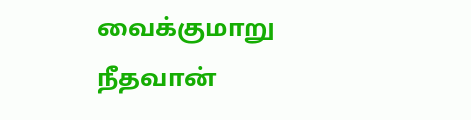வைக்குமாறு நீதவான்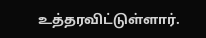உத்தரவிட்டுள்ளார்.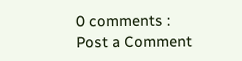0 comments :
Post a Comment